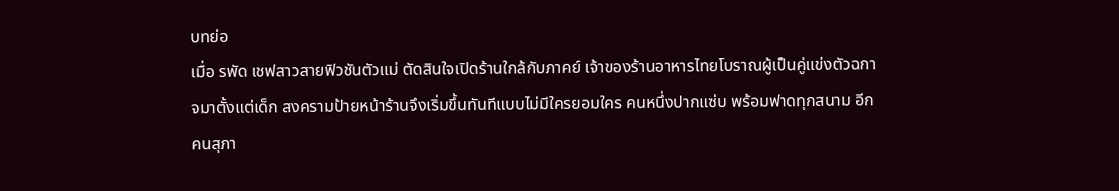บทย่อ
เมื่อ รพัด เชฟสาวสายฟิวชันตัวแม่ ตัดสินใจเปิดร้านใกล้กับภาคย์ เจ้าของร้านอาหารไทยโบราณผู้เป็นคู่แข่งตัวฉกาจมาตั้งแต่เด็ก สงครามป้ายหน้าร้านจึงเริ่มขึ้นทันทีแบบไม่มีใครยอมใคร คนหนึ่งปากแซ่บ พร้อมฟาดทุกสนาม อีกคนสุภา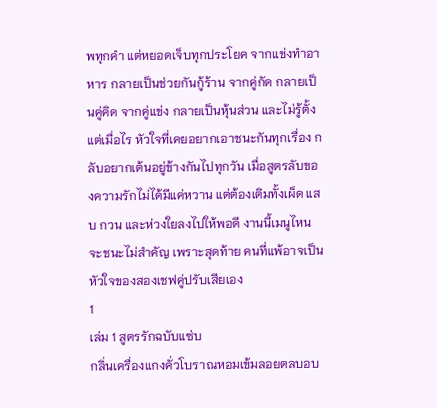พทุกคำ แต่หยอดเจ็บทุกประโยค จากแข่งทำอาหาร กลายเป็นช่วยกันกู้ร้าน จากคู่กัด กลายเป็นคู่คิด จากคู่แข่ง กลายเป็นหุ้นส่วน และไม่รู้ตั้งแต่เมื่อไร หัวใจที่เคยอยากเอาชนะกันทุกเรื่อง กลับอยากเต้นอยู่ข้างกันไปทุกวัน เมื่อสูตรลับของความรักไม่ได้มีแค่หวาน แต่ต้องเติมทั้งเผ็ด แสบ กวน และห่วงใยลงไปให้พอดี งานนี้เมนูไหนจะชนะไม่สำคัญ เพราะสุดท้าย คนที่แพ้อาจเป็นหัวใจของสองเชฟคู่ปรับเสียเอง
1
เล่ม 1 สูตรรักฉบับแซ่บ
กลิ่นเครื่องแกงคั่วโบราณหอมเข้มลอยตลบอบ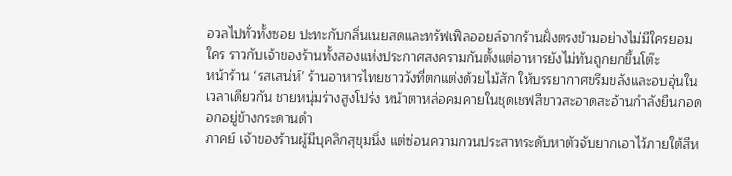อวลไปทั่วทั้งซอย ปะทะกับกลิ่นเนยสดและทรัฟเฟิลออยล์จากร้านฝั่งตรงข้ามอย่างไม่มีใครยอมใคร ราวกับเจ้าของร้านทั้งสองแห่งประกาศสงครามกันตั้งแต่อาหารยังไม่ทันถูกยกขึ้นโต๊ะ
หน้าร้าน ‘รสเสน่ห์’ ร้านอาหารไทยชาววังที่ตกแต่งด้วยไม้สัก ให้บรรยากาศขรึมขลังและอบอุ่นในเวลาเดียวกัน ชายหนุ่มร่างสูงโปร่ง หน้าตาหล่อคมคายในชุดเชฟสีขาวสะอาดสะอ้านกำลังยืนกอดอกอยู่ข้างกระดานดำ
ภาคย์ เจ้าของร้านผู้มีบุคลิกสุขุมนิ่ง แต่ซ่อนความกวนประสาทระดับหาตัวจับยากเอาไว้ภายใต้สีห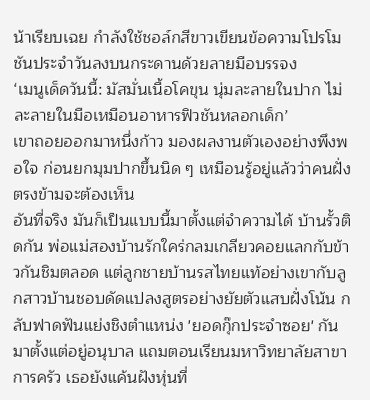น้าเรียบเฉย กำลังใช้ชอล์กสีขาวเขียนข้อความโปรโมชันประจำวันลงบนกระดานด้วยลายมือบรรจง
‘เมนูเด็ดวันนี้: มัสมั่นเนื้อโคขุน นุ่มละลายในปาก ไม่ละลายในมือเหมือนอาหารฟิวชันหลอกเด็ก’
เขาถอยออกมาหนึ่งก้าว มองผลงานตัวเองอย่างพึงพอใจ ก่อนยกมุมปากขึ้นนิด ๆ เหมือนรู้อยู่แล้วว่าคนฝั่งตรงข้ามจะต้องเห็น
อันที่จริง มันก็เป็นแบบนี้มาตั้งแต่จำความได้ บ้านรั้วติดกัน พ่อแม่สองบ้านรักใคร่กลมเกลียวคอยแลกกับข้าวกันชิมตลอด แต่ลูกชายบ้านรสไทยแท้อย่างเขากับลูกสาวบ้านชอบดัดแปลงสูตรอย่างยัยตัวแสบฝั่งโน้น กลับฟาดฟันแย่งชิงตำแหน่ง 'ยอดกุ๊กประจำซอย' กันมาตั้งแต่อยู่อนุบาล แถมตอนเรียนมหาวิทยาลัยสาขาการครัว เธอยังแค้นฝังหุ่นที่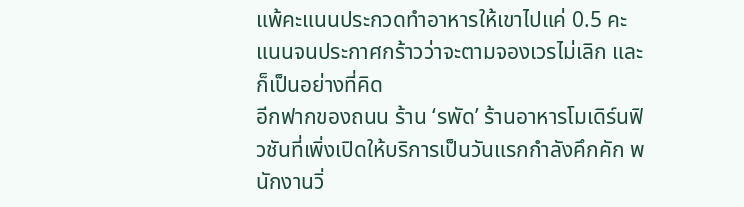แพ้คะแนนประกวดทำอาหารให้เขาไปแค่ 0.5 คะแนนจนประกาศกร้าวว่าจะตามจองเวรไม่เลิก และก็เป็นอย่างที่คิด
อีกฟากของถนน ร้าน ‘รพัด’ ร้านอาหารโมเดิร์นฟิวชันที่เพิ่งเปิดให้บริการเป็นวันแรกกำลังคึกคัก พนักงานวิ่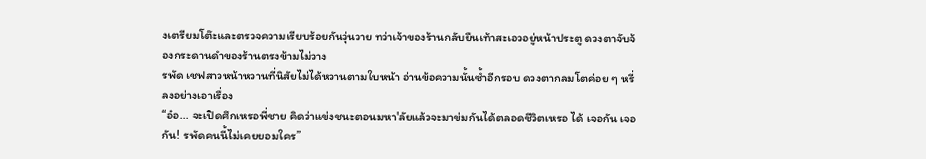งเตรียมโต๊ะและตรวจความเรียบร้อยกันวุ่นวาย ทว่าเจ้าของร้านกลับยืนเท้าสะเอวอยู่หน้าประตู ดวงตาจับจ้องกระดานดำของร้านตรงข้ามไม่วาง
รพัด เชฟสาวหน้าหวานที่นิสัยไม่ได้หวานตามใบหน้า อ่านข้อความนั้นซ้ำอีกรอบ ดวงตากลมโตค่อย ๆ หรี่ลงอย่างเอาเรื่อง
“อ๋อ... จะเปิดศึกเหรอพี่ชาย คิดว่าแข่งชนะตอนมหา'ลัยแล้วจะมาข่มกันได้ตลอดชีวิตเหรอ ได้ เจอกัน เจอกัน! รพัดคนนี้ไม่เคยยอมใคร”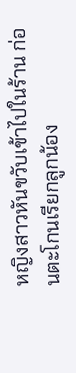หญิงสาวหันขวับเข้าไปในร้าน ก่อนตะโกนเรียกลูกน้อง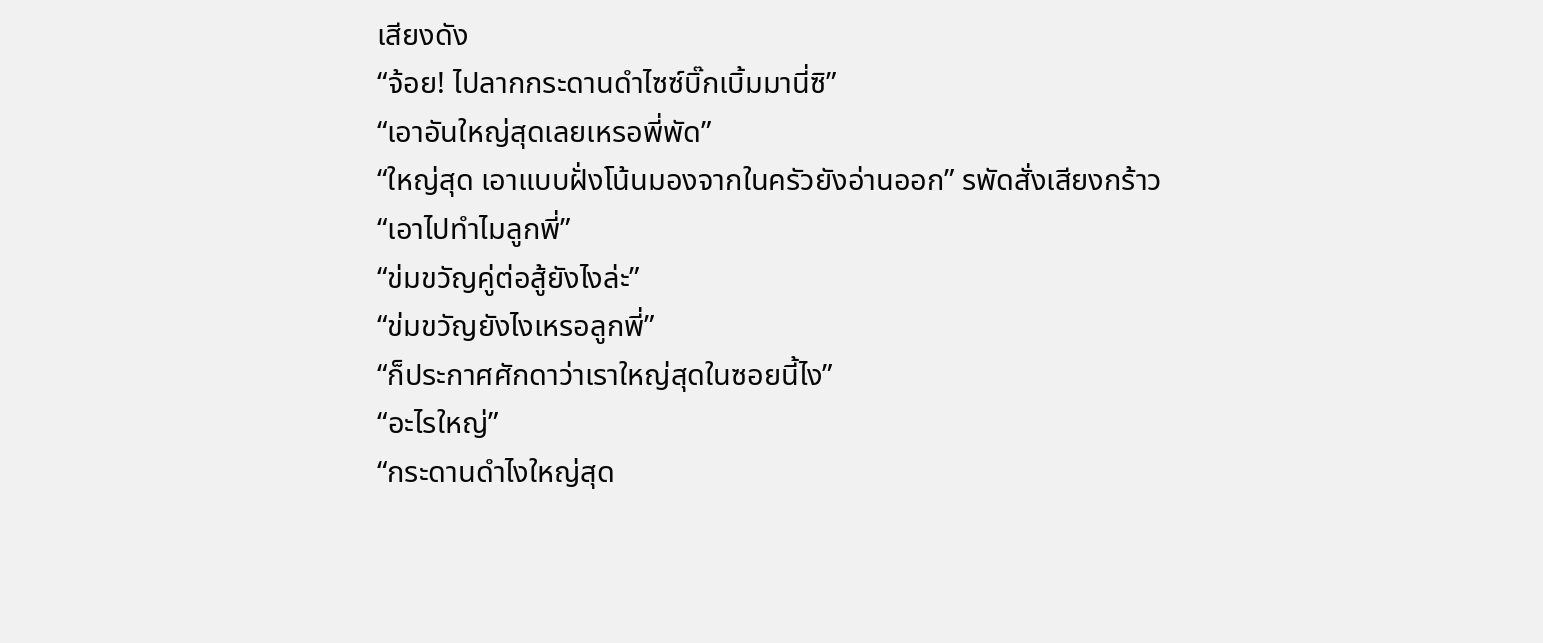เสียงดัง
“จ้อย! ไปลากกระดานดำไซซ์บิ๊กเบิ้มมานี่ซิ”
“เอาอันใหญ่สุดเลยเหรอพี่พัด”
“ใหญ่สุด เอาแบบฝั่งโน้นมองจากในครัวยังอ่านออก” รพัดสั่งเสียงกร้าว
“เอาไปทำไมลูกพี่”
“ข่มขวัญคู่ต่อสู้ยังไงล่ะ”
“ข่มขวัญยังไงเหรอลูกพี่”
“ก็ประกาศศักดาว่าเราใหญ่สุดในซอยนี้ไง”
“อะไรใหญ่”
“กระดานดำไงใหญ่สุด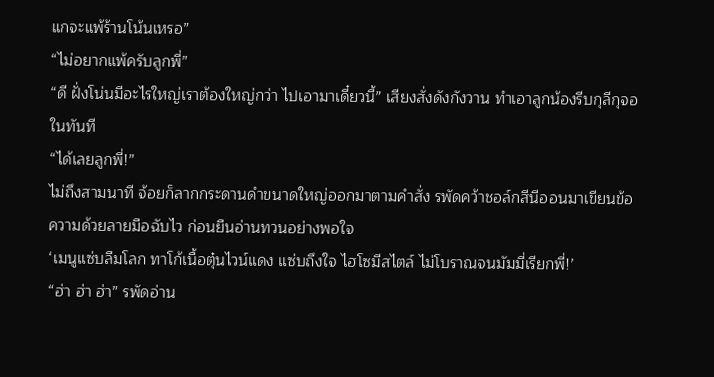แกจะแพ้ร้านโน้นเหรอ”
“ไม่อยากแพ้ครับลูกพี่”
“ดี ฝั่งโน่นมีอะไรใหญ่เราต้องใหญ่กว่า ไปเอามาเดี๋ยวนี้” เสียงสั่งดังกังวาน ทำเอาลูกน้องรีบกุลีกุจอในทันที
“ได้เลยลูกพี่!”
ไม่ถึงสามนาที จ้อยก็ลากกระดานดำขนาดใหญ่ออกมาตามคำสั่ง รพัดคว้าชอล์กสีนีออนมาเขียนข้อความด้วยลายมือฉับไว ก่อนยืนอ่านทวนอย่างพอใจ
‘เมนูแซ่บลืมโลก ทาโก้เนื้อตุ๋นไวน์แดง แซ่บถึงใจ ไฮโซมีสไตล์ ไม่โบราณจนมัมมี่เรียกพี่!’
“ฮ่า ฮ่า ฮ่า” รพัดอ่าน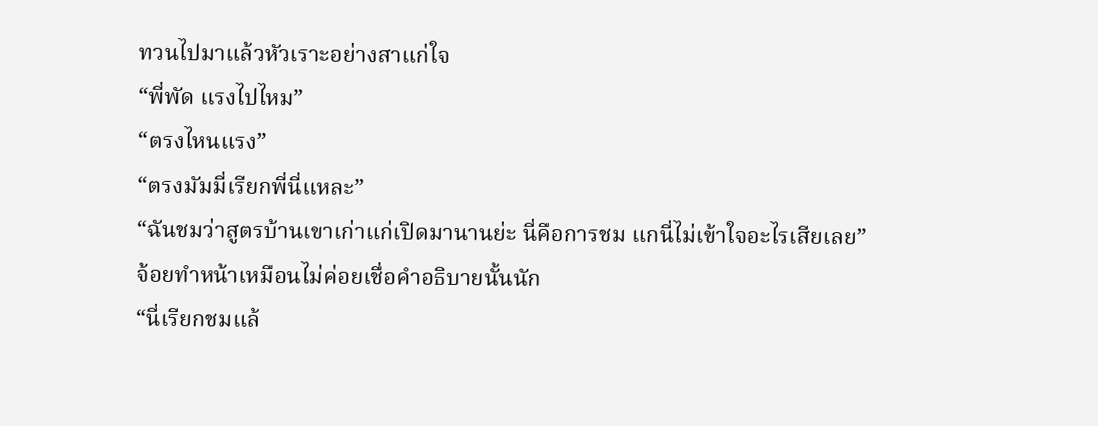ทวนไปมาแล้วหัวเราะอย่างสาแก่ใจ
“พี่พัด แรงไปไหม”
“ตรงไหนแรง”
“ตรงมัมมี่เรียกพี่นี่แหละ”
“ฉันชมว่าสูตรบ้านเขาเก่าแก่เปิดมานานย่ะ นี่คือการชม แกนี่ไม่เข้าใจอะไรเสียเลย”
จ้อยทำหน้าเหมือนไม่ค่อยเชื่อคำอธิบายนั้นนัก
“นี่เรียกชมแล้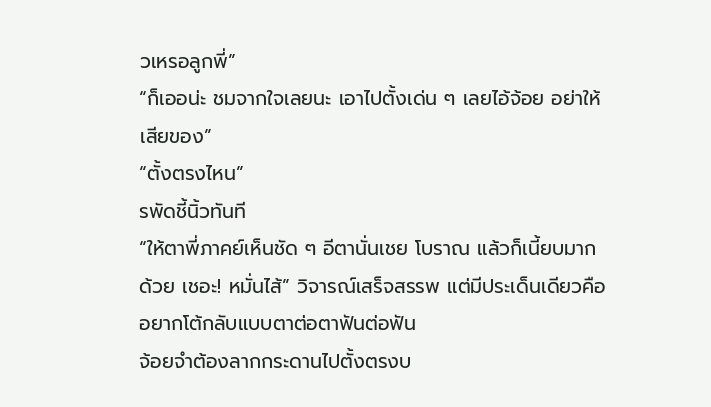วเหรอลูกพี่”
“ก็เออน่ะ ชมจากใจเลยนะ เอาไปตั้งเด่น ๆ เลยไอ้จ้อย อย่าให้เสียของ”
“ตั้งตรงไหน”
รพัดชี้นิ้วทันที
“ให้ตาพี่ภาคย์เห็นชัด ๆ อีตานั่นเชย โบราณ แล้วก็เนี้ยบมากด้วย เชอะ! หมั่นไส้” วิจารณ์เสร็จสรรพ แต่มีประเด็นเดียวคืออยากโต้กลับแบบตาต่อตาฟันต่อฟัน
จ้อยจำต้องลากกระดานไปตั้งตรงบ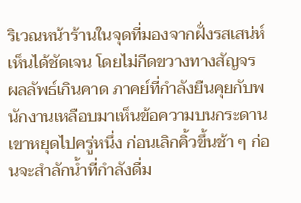ริเวณหน้าร้านในจุดที่มองจากฝั่งรสเสน่ห์เห็นได้ชัดเจน โดยไม่กีดขวางทางสัญจร
ผลลัพธ์เกินคาด ภาคย์ที่กำลังยืนคุยกับพนักงานเหลือบมาเห็นข้อความบนกระดาน เขาหยุดไปครู่หนึ่ง ก่อนเลิกคิ้วขึ้นช้า ๆ ก่อนจะสำลักน้ำที่กำลังดื่ม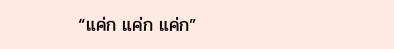“แค่ก แค่ก แค่ก”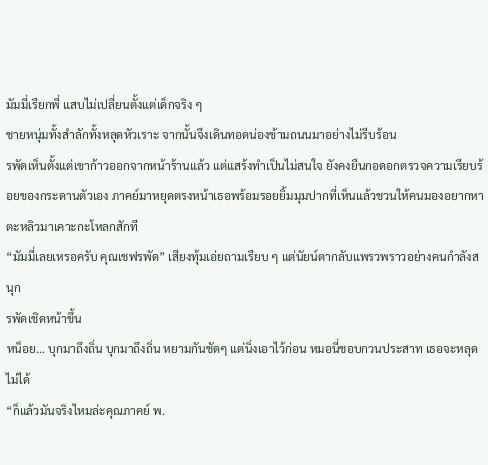มัมมี่เรียกพี่ แสบไม่เปลี่ยนตั้งแต่เด็กจริง ๆ
ชายหนุ่มทั้งสำลักทั้งหลุดหัวเราะ จากนั้นจึงเดินทอดน่องข้ามถนนมาอย่างไม่รีบร้อน
รพัดเห็นตั้งแต่เขาก้าวออกจากหน้าร้านแล้ว แต่แสร้งทำเป็นไม่สนใจ ยังคงยืนกอดอกตรวจความเรียบร้อยของกระดานตัวเอง ภาคย์มาหยุดตรงหน้าเธอพร้อมรอยยิ้มมุมปากที่เห็นแล้วชวนให้คนมองอยากหาตะหลิวมาเคาะกะโหลกสักที
“มัมมี่เลยเหรอครับ คุณเชฟรพัด” เสียงทุ้มเอ่ยถามเรียบ ๆ แต่นัยน์ตากลับแพรวพราวอย่างคนกำลังสนุก
รพัดเชิดหน้าขึ้น
หน็อย... บุกมาถึงถิ่น บุกมาถึงถิ่น หยามกันชัดๆ แต่นิ่งเอาไว้ก่อน หมอนี่ชอบกวนประสาท เธอจะหลุดไม่ได้
“ก็แล้วมันจริงไหมล่ะคุณภาคย์ พ.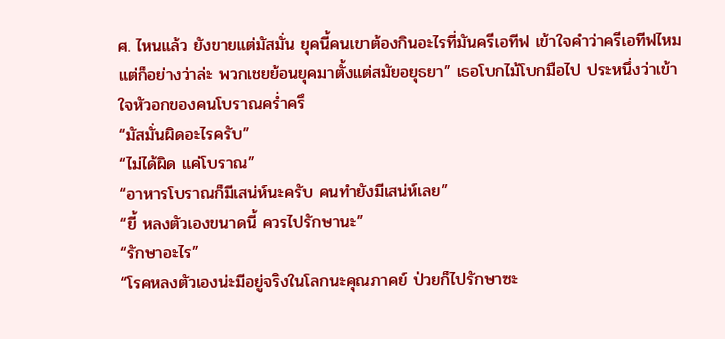ศ. ไหนแล้ว ยังขายแต่มัสมั่น ยุคนี้คนเขาต้องกินอะไรที่มันครีเอทีฟ เข้าใจคำว่าครีเอทีฟไหม แต่ก็อย่างว่าล่ะ พวกเชยย้อนยุคมาตั้งแต่สมัยอยุธยา” เธอโบกไม้โบกมือไป ประหนึ่งว่าเข้าใจหัวอกของคนโบราณคร่ำครึ
“มัสมั่นผิดอะไรครับ”
“ไม่ได้ผิด แค่โบราณ”
“อาหารโบราณก็มีเสน่ห์นะครับ คนทำยังมีเสน่ห์เลย”
“ยี้ หลงตัวเองขนาดนี้ ควรไปรักษานะ”
“รักษาอะไร”
“โรคหลงตัวเองน่ะมีอยู่จริงในโลกนะคุณภาคย์ ป่วยก็ไปรักษาซะ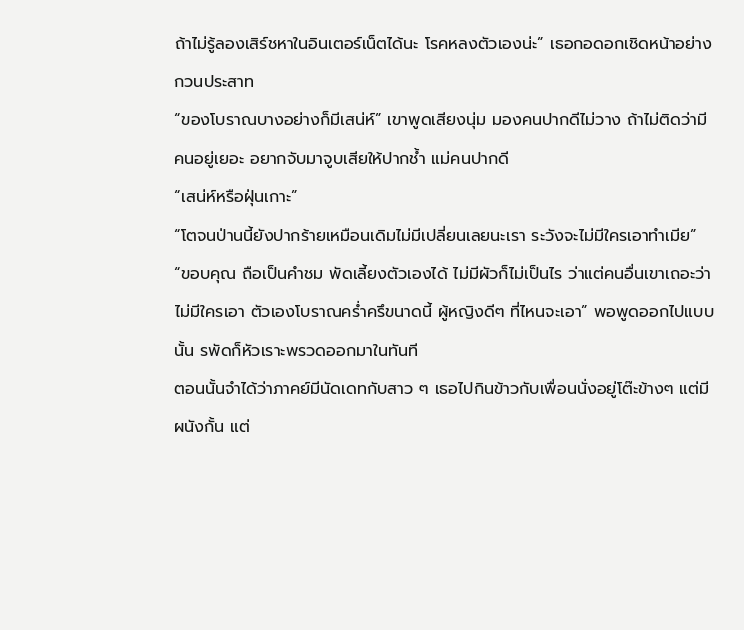ถ้าไม่รู้ลองเสิร์ชหาในอินเตอร์เน็ตได้นะ โรคหลงตัวเองน่ะ” เธอกอดอกเชิดหน้าอย่างกวนประสาท
“ของโบราณบางอย่างก็มีเสน่ห์” เขาพูดเสียงนุ่ม มองคนปากดีไม่วาง ถ้าไม่ติดว่ามีคนอยู่เยอะ อยากจับมาจูบเสียให้ปากช้ำ แม่คนปากดี
“เสน่ห์หรือฝุ่นเกาะ”
“โตจนป่านนี้ยังปากร้ายเหมือนเดิมไม่มีเปลี่ยนเลยนะเรา ระวังจะไม่มีใครเอาทำเมีย”
“ขอบคุณ ถือเป็นคำชม พัดเลี้ยงตัวเองได้ ไม่มีผัวก็ไม่เป็นไร ว่าแต่คนอื่นเขาเถอะว่าไม่มีใครเอา ตัวเองโบราณคร่ำครึขนาดนี้ ผู้หญิงดีๆ ที่ไหนจะเอา” พอพูดออกไปแบบนั้น รพัดก็หัวเราะพรวดออกมาในทันที
ตอนนั้นจำได้ว่าภาคย์มีนัดเดทกับสาว ๆ เธอไปกินข้าวกับเพื่อนนั่งอยู่โต๊ะข้างๆ แต่มีผนังกั้น แต่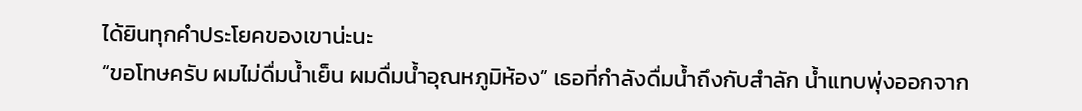ได้ยินทุกคำประโยคของเขาน่ะนะ
“ขอโทษครับ ผมไม่ดื่มน้ำเย็น ผมดื่มน้ำอุณหภูมิห้อง” เธอที่กำลังดื่มน้ำถึงกับสำลัก น้ำแทบพุ่งออกจาก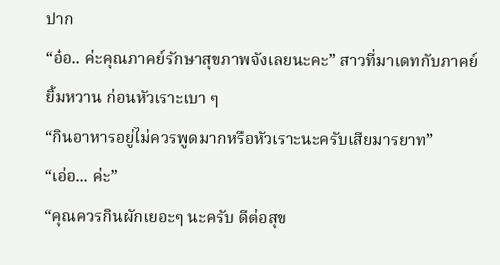ปาก
“อ๋อ.. ค่ะคุณภาคย์รักษาสุขภาพจังเลยนะคะ” สาวที่มาเดทกับภาคย์ยิ้มหวาน ก่อนหัวเราะเบา ๆ
“กินอาหารอยู่ไม่ควรพูดมากหรือหัวเราะนะครับเสียมารยาท”
“เอ่อ... ค่ะ”
“คุณควรกินผักเยอะๆ นะครับ ดีต่อสุข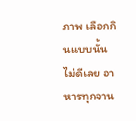ภาพ เลือกกินแบบนั้นไม่ดีเลย อาหารทุกจาน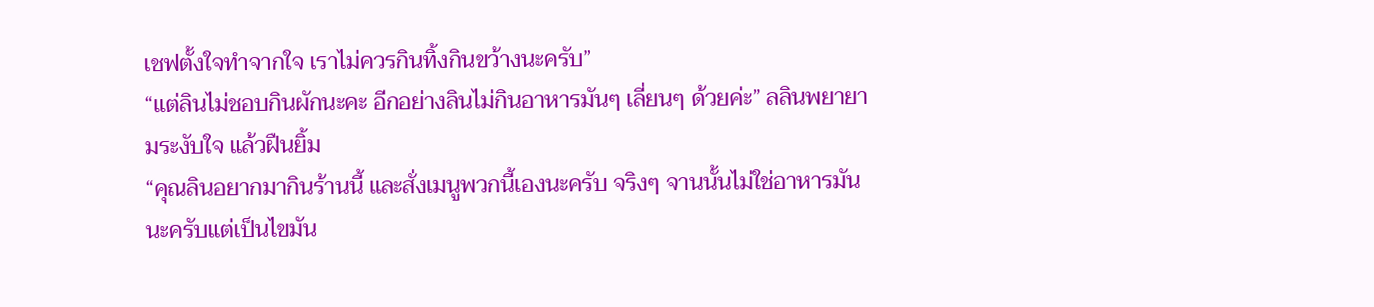เชฟตั้งใจทำจากใจ เราไม่ควรกินทิ้งกินขว้างนะครับ”
“แต่ลินไม่ชอบกินผักนะคะ อีกอย่างลินไม่กินอาหารมันๆ เลี่ยนๆ ด้วยค่ะ” ลลินพยายามระงับใจ แล้วฝืนยิ้ม
“คุณลินอยากมากินร้านนี้ และสั่งเมนูพวกนี้เองนะครับ จริงๆ จานนั้นไม่ใช่อาหารมันนะครับแต่เป็นไขมัน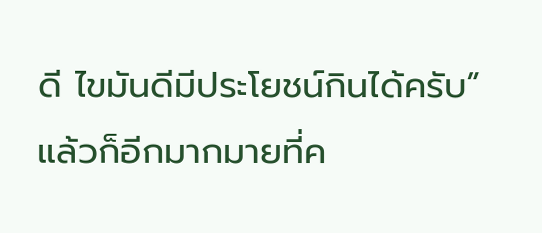ดี ไขมันดีมีประโยชน์กินได้ครับ”
แล้วก็อีกมากมายที่ค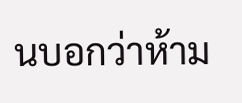นบอกว่าห้าม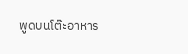พูดบนโต๊ะอาหาร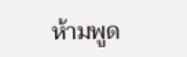ห้ามพูด